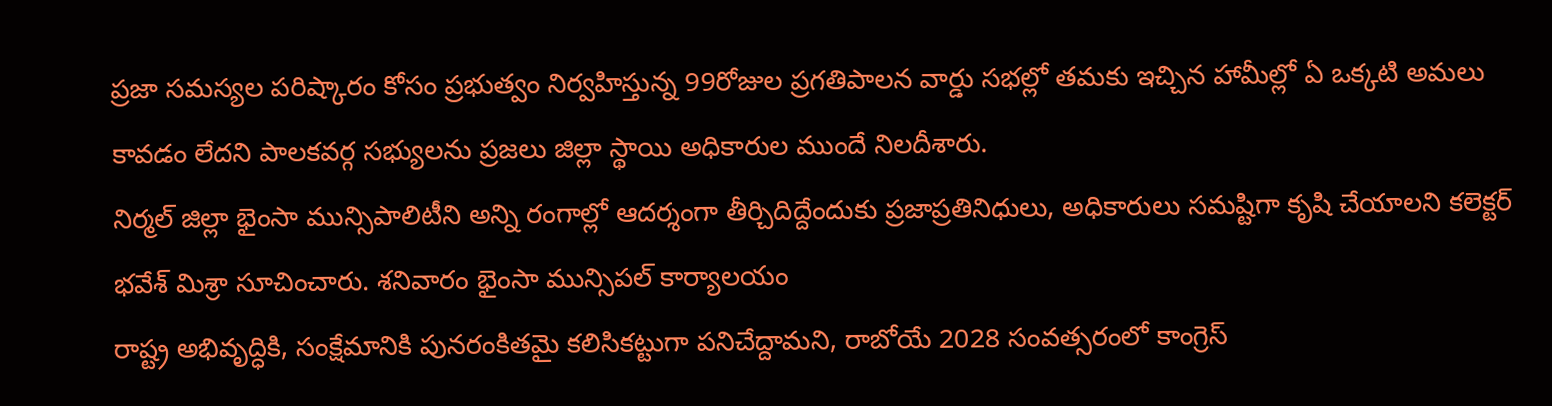ప్రజా సమస్యల పరిష్కారం కోసం ప్రభుత్వం నిర్వహిస్తున్న 99రోజుల ప్రగతిపాలన వార్డు సభల్లో తమకు ఇచ్చిన హామీల్లో ఏ ఒక్కటి అమలు కావడం లేదని పాలకవర్గ సభ్యులను ప్రజలు జిల్లా స్థాయి అధికారుల ముందే నిలదీశారు.
నిర్మల్ జిల్లా భైంసా మున్సిపాలిటీని అన్ని రంగాల్లో ఆదర్శంగా తీర్చిదిద్దేందుకు ప్రజాప్రతినిధులు, అధికారులు సమష్టిగా కృషి చేయాలని కలెక్టర్ భవేశ్ మిశ్రా సూచించారు. శనివారం భైంసా మున్సిపల్ కార్యాలయం
రాష్ట్ర అభివృద్ధికి, సంక్షేమానికి పునరంకితమై కలిసికట్టుగా పనిచేద్దామని, రాబోయే 2028 సంవత్సరంలో కాంగ్రెస్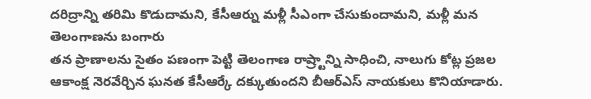దరిద్రాన్ని తరిమి కొడుదామని, కేసీఆర్ను మళ్లీ సీఎంగా చేసుకుందామని, మళ్లీ మన తెలంగాణను బంగారు
తన ప్రాణాలను సైతం పణంగా పెట్టి తెలంగాణ రాష్ర్టాన్ని సాధించి, నాలుగు కోట్ల ప్రజల ఆకాంక్ష నెరవేర్చిన ఘనత కేసీఆర్కే దక్కుతుందని బీఆర్ఎస్ నాయకులు కొనియాడారు.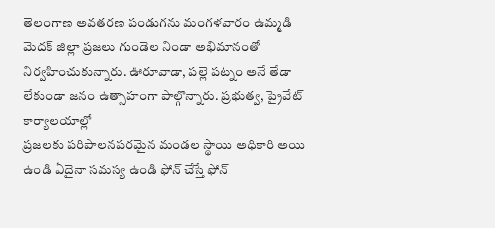తెలంగాణ అవతరణ పండుగను మంగళవారం ఉమ్మడి మెదక్ జిల్లా ప్రజలు గుండెల నిండా అభిమానంతో నిర్వహించుకున్నారు. ఊరూవాడా, పల్లె పట్నం అనే తేడా లేకుండా జనం ఉత్సాహంగా పాల్గొన్నారు. ప్రభుత్వ, ప్రైవేట్ కార్యాలయాల్లో
ప్రజలకు పరిపాలనపరమైన మండల స్థాయి అధికారి అయి ఉండి ఏదైనా సమస్య ఉండి ఫోన్ చేస్తే ఫోన్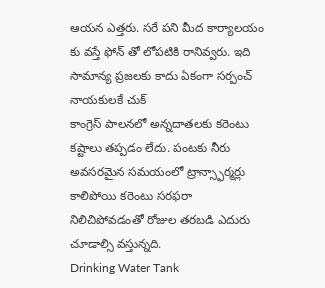ఆయన ఎత్తరు. సరే పని మీద కార్యాలయం కు వస్తే ఫోన్ తో లోపటికి రానివ్వరు. ఇది సామాన్య ప్రజలకు కాదు ఏకంగా సర్పంచ్ నాయకులకే చుక్
కాంగ్రెస్ పాలనలో అన్నదాతలకు కరెంటు కష్టాలు తప్పడం లేదు. పంటకు నీరు అవసరమైన సమయంలో ట్రాన్స్ఫార్మర్లు కాలిపోయి కరెంటు సరఫరా నిలిచిపోవడంతో రోజుల తరబడి ఎదురు చూడాల్సి వస్తున్నది.
Drinking Water Tank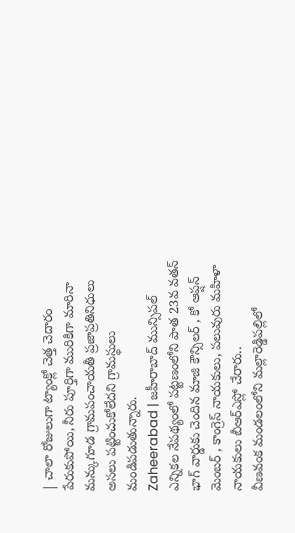| చాలా రోజులుగా ట్యాంక్లో చెత్త చెదారం పేరుకుపోయి, నీరు పూర్తిగా మురికిగా మారినా మన్కుగూడ గ్రామపంచాయతీ ప్రజాప్రతినిధులు అసలు పట్టించుకోలేదని గ్రామస్థులు మండిపడుతున్నారు.
Zaheerabad | జహీరాబాద్ మున్సిపల్ ఎన్నికల నేపథ్యంలో పట్టణంలోని పాత 23వ వతన్ భాగ్ వార్డుకు చెందిన మాజి కౌన్సిలర్ , కో ఆప్షన్ మెంబర్ , కాంగ్రెస్ నాయకులు, పలువురు మహిళా నాయకులు బీఆర్ఎస్లో చేరారు..
వీణవంక మండలంలోని మల్లారెడ్డిపల్లిలో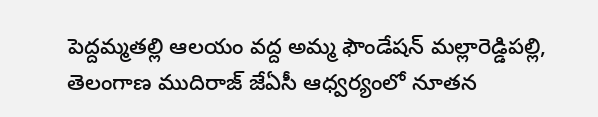పెద్దమ్మతల్లి ఆలయం వద్ద అమ్మ ఫౌండేషన్ మల్లారెడ్డిపల్లి, తెలంగాణ ముదిరాజ్ జేఏసీ ఆధ్వర్యంలో నూతన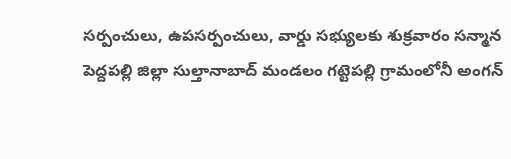సర్పంచులు, ఉపసర్పంచులు, వార్డు సభ్యులకు శుక్రవారం సన్మాన
పెద్దపల్లి జిల్లా సుల్తానాబాద్ మండలం గట్టెపల్లి గ్రామంలోనీ అంగన్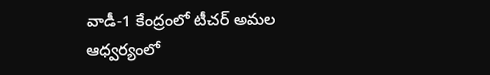వాడీ-1 కేంద్రంలో టీచర్ అమల ఆధ్వర్యంలో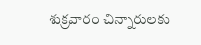శుక్రవారం చిన్నారులకు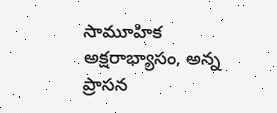సామూహిక అక్షరాభ్యాసం, అన్న ప్రాసన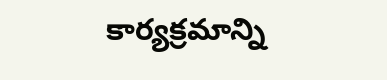కార్యక్రమాన్ని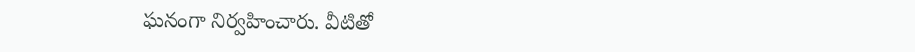ఘనంగా నిర్వహించారు. వీటితో